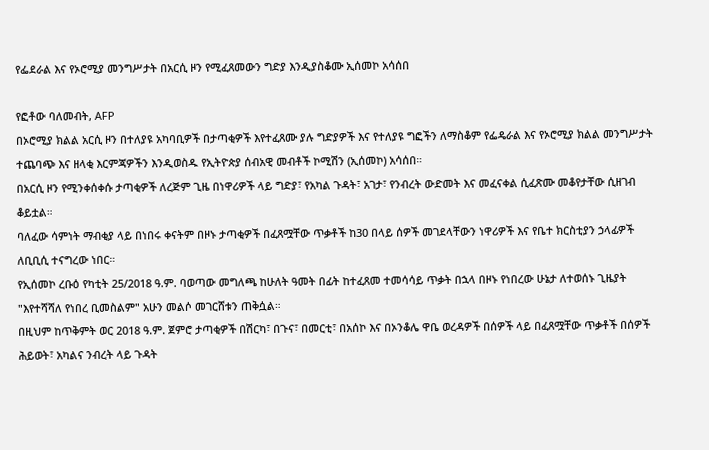የፌደራል እና የኦሮሚያ መንግሥታት በአርሲ ዞን የሚፈጸመውን ግድያ እንዲያስቆሙ ኢሰመኮ አሳሰበ

የፎቶው ባለመብት, AFP
በኦሮሚያ ክልል አርሲ ዞን በተለያዩ አካባቢዎች በታጣቂዎች እየተፈጸሙ ያሉ ግድያዎች እና የተለያዩ ግፎችን ለማስቆም የፌዴራል እና የኦሮሚያ ክልል መንግሥታት ተጨባጭ እና ዘላቂ እርምጃዎችን እንዲወስዱ የኢትዮጵያ ሰብአዊ መብቶች ኮሚሽን (ኢሰመኮ) አሳሰበ።
በአርሲ ዞን የሚንቀሰቀሱ ታጣቂዎች ለረጅም ጊዜ በነዋሪዎች ላይ ግድያ፣ የአካል ጉዳት፣ አገታ፣ የንብረት ውድመት እና መፈናቀል ሲፈጽሙ መቆየታቸው ሲዘገብ ቆይቷል።
ባለፈው ሳምነት ማብቂያ ላይ በነበሩ ቀናትም በዞኑ ታጣቂዎች በፈጸሟቸው ጥቃቶች ከ30 በላይ ሰዎች መገደላቸውን ነዋሪዎች እና የቤተ ክርስቲያን ኃላፊዎች ለቢቢሲ ተናግረው ነበር።
የኢሰመኮ ረቡዕ የካቲት 25/2018 ዓ.ም. ባወጣው መግለጫ ከሁለት ዓመት በፊት ከተፈጸመ ተመሳሳይ ጥቃት በኋላ በዞኑ የነበረው ሁኔታ ለተወሰኑ ጊዜያት "እየተሻሻለ የነበረ ቢመስልም" አሁን መልሶ መገርሸቱን ጠቅሷል።
በዚህም ከጥቅምት ወር 2018 ዓ.ም. ጀምሮ ታጣቂዎች በሽርካ፣ በጉና፣ በመርቲ፣ በአሰኮ እና በኦንቆሌ ዋቤ ወረዳዎች በሰዎች ላይ በፈጸሟቸው ጥቃቶች በሰዎች ሕይወት፣ አካልና ንብረት ላይ ጉዳት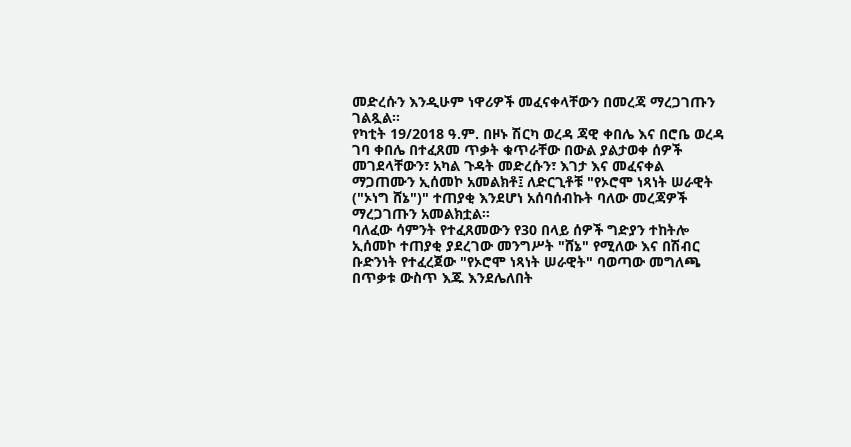መድረሱን እንዲሁም ነዋሪዎች መፈናቀላቸውን በመረጃ ማረጋገጡን ገልጿል።
የካቲት 19/2018 ዓ.ም. በዞኑ ሽርካ ወረዳ ጃዊ ቀበሌ እና በሮቤ ወረዳ ገባ ቀበሌ በተፈጸመ ጥቃት ቁጥራቸው በውል ያልታወቀ ሰዎች መገደላቸውን፣ አካል ጉዳት መድረሱን፣ እገታ እና መፈናቀል ማጋጠሙን ኢሰመኮ አመልክቶ፤ ለድርጊቶቹ "የኦሮሞ ነጻነት ሠራዊት ("ኦነግ ሸኔ")" ተጠያቂ እንደሆነ አሰባሰብኩት ባለው መረጃዎች ማረጋገጡን አመልክቷል።
ባለፈው ሳምንት የተፈጸመውን የ30 በላይ ሰዎች ግድያን ተከትሎ ኢሰመኮ ተጠያቂ ያደረገው መንግሥት "ሸኔ" የሚለው እና በሽብር ቡድንነት የተፈረጀው "የኦሮሞ ነጻነት ሠራዊት" ባወጣው መግለጫ በጥቃቱ ውስጥ እጁ እንደሌለበት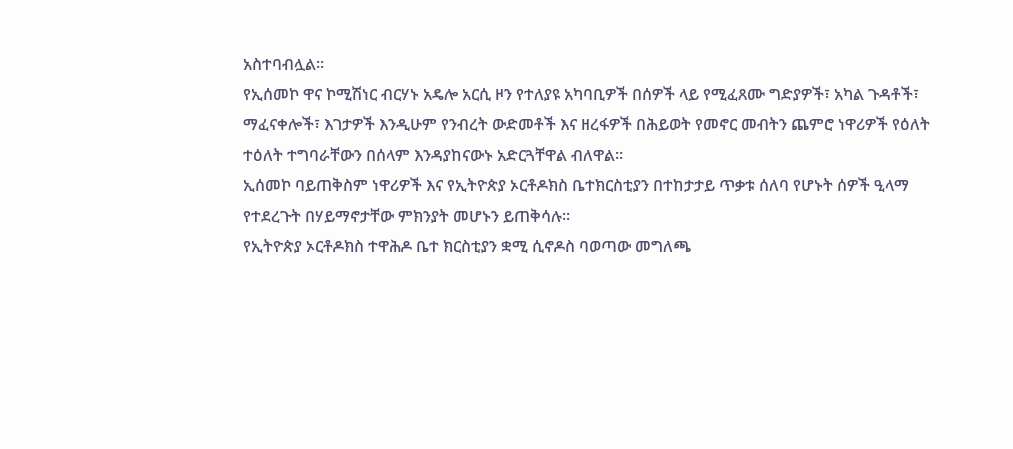አስተባብሏል።
የኢሰመኮ ዋና ኮሚሽነር ብርሃኑ አዴሎ አርሲ ዞን የተለያዩ አካባቢዎች በሰዎች ላይ የሚፈጸሙ ግድያዎች፣ አካል ጉዳቶች፣ ማፈናቀሎች፣ እገታዎች እንዲሁም የንብረት ውድመቶች እና ዘረፋዎች በሕይወት የመኖር መብትን ጨምሮ ነዋሪዎች የዕለት ተዕለት ተግባራቸውን በሰላም እንዳያከናውኑ አድርጓቸዋል ብለዋል።
ኢሰመኮ ባይጠቅስም ነዋሪዎች እና የኢትዮጵያ ኦርቶዶክስ ቤተክርስቲያን በተከታታይ ጥቃቱ ሰለባ የሆኑት ሰዎች ዒላማ የተደረጉት በሃይማኖታቸው ምክንያት መሆኑን ይጠቅሳሉ።
የኢትዮጵያ ኦርቶዶክስ ተዋሕዶ ቤተ ክርስቲያን ቋሚ ሲኖዶስ ባወጣው መግለጫ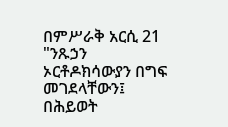በምሥራቅ አርሲ 21 "ንጹኃን ኦርቶዶክሳውያን በግፍ መገደላቸውን፤ በሕይወት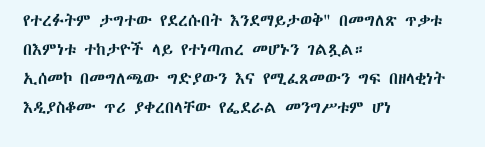የተረፉትም ታግተው የደረሱበት እንደማይታወቅ" በመግለጽ ጥቃቱ በእምነቱ ተከታዮች ላይ የተነጣጠረ መሆኑን ገልጿል።
ኢሰመኮ በመግለጫው ግድያውን እና የሚፈጸመውን ግፍ በዘላቂነት እዲያስቆሙ ጥሪ ያቀረበላቸው የፌደራል መንግሥቱም ሆነ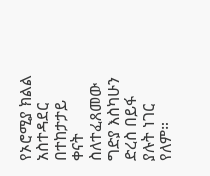የኦሮሚያ ክልል አስተዳደር በተከታታይ ቀናት ስለተፈጸመው ግድያ እስካሁን ድረስ በይፋ ያሉት ነገር የለም።